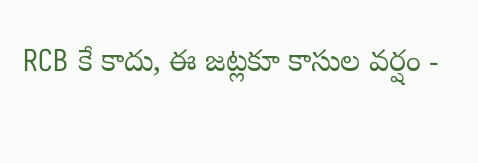RCB కే కాదు, ఈ జట్లకూ కాసుల వర్షం -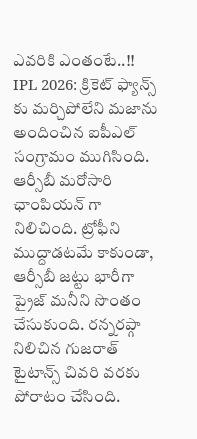ఎవరికి ఎంతంటే..!!
IPL 2026: క్రికెట్ ఫ్యాన్స్ కు మర్చిపోలేని మజాను అందించిన ఐపీఎల్ సంగ్రామం ముగిసింది. ఆర్సీబీ మరోసారి ఛాంపియన్ గా నిలిచింది. ట్రోఫీని ముద్దాడటమే కాకుండా, ఆర్సీబీ జట్టు భారీగా ప్రైజ్ మనీని సొంతం చేసుకుంది. రన్నరప్గా నిలిచిన గుజరాత్ టైటాన్స్ చివరి వరకు పోరాటం చేసింది.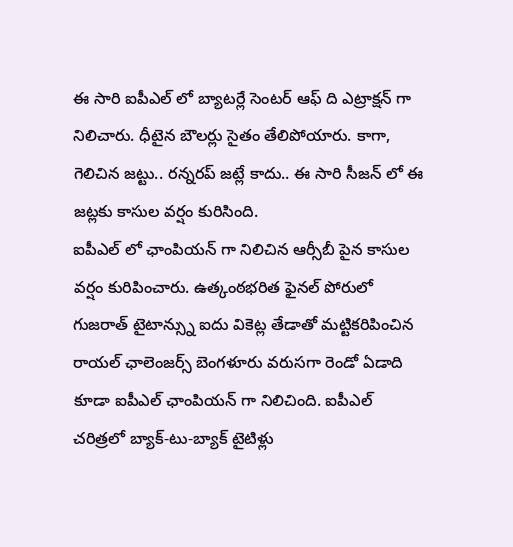ఈ సారి ఐపీఎల్ లో బ్యాటర్లే సెంటర్ ఆఫ్ ది ఎట్రాక్షన్ గా నిలిచారు. ధీటైన బౌలర్లు సైతం తేలిపోయారు. కాగా, గెలిచిన జట్టు.. రన్నరప్ జట్లే కాదు.. ఈ సారి సీజన్ లో ఈ జట్లకు కాసుల వర్షం కురిసింది.
ఐపీఎల్ లో ఛాంపియన్ గా నిలిచిన ఆర్సీబీ పైన కాసుల వర్షం కురిపించారు. ఉత్కంఠభరిత ఫైనల్ పోరులో గుజరాత్ టైటాన్స్ను ఐదు వికెట్ల తేడాతో మట్టికరిపించిన రాయల్ ఛాలెంజర్స్ బెంగళూరు వరుసగా రెండో ఏడాది కూడా ఐపీఎల్ ఛాంపియన్ గా నిలిచింది. ఐపీఎల్ చరిత్రలో బ్యాక్-టు-బ్యాక్ టైటిళ్లు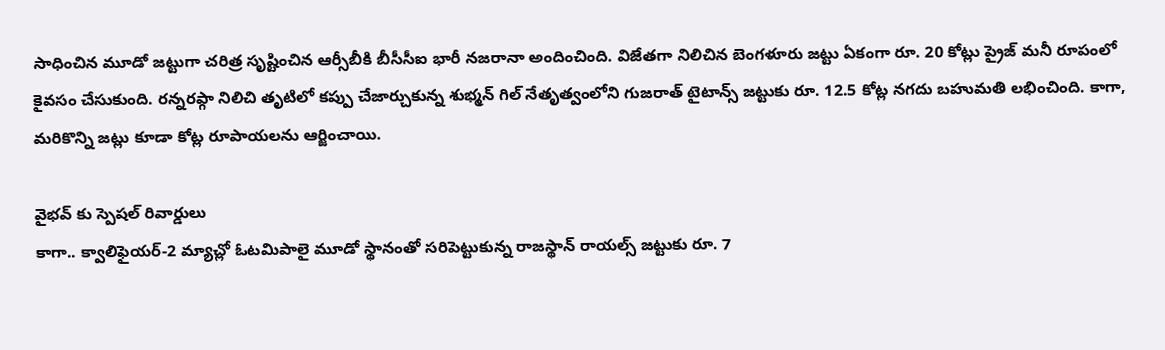సాధించిన మూడో జట్టుగా చరిత్ర సృష్టించిన ఆర్సీబీకి బీసీసీఐ భారీ నజరానా అందించింది. విజేతగా నిలిచిన బెంగళూరు జట్టు ఏకంగా రూ. 20 కోట్లు ప్రైజ్ మనీ రూపంలో కైవసం చేసుకుంది. రన్నరప్గా నిలిచి తృటిలో కప్పు చేజార్చుకున్న శుభ్మన్ గిల్ నేతృత్వంలోని గుజరాత్ టైటాన్స్ జట్టుకు రూ. 12.5 కోట్ల నగదు బహుమతి లభించింది. కాగా, మరికొన్ని జట్లు కూడా కోట్ల రూపాయలను ఆర్జించాయి.

వైభవ్ కు స్పెషల్ రివార్డులు
కాగా.. క్వాలిఫైయర్-2 మ్యాచ్లో ఓటమిపాలై మూడో స్థానంతో సరిపెట్టుకున్న రాజస్థాన్ రాయల్స్ జట్టుకు రూ. 7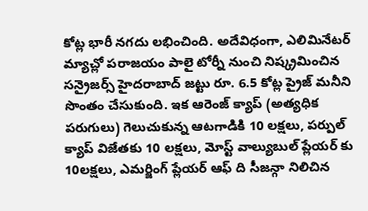కోట్ల భారీ నగదు లభించింది. అదేవిధంగా, ఎలిమినేటర్ మ్యాచ్లో పరాజయం పాలై టోర్నీ నుంచి నిష్క్రమించిన సన్రైజర్స్ హైదరాబాద్ జట్టు రూ. 6.5 కోట్ల ప్రైజ్ మనీని సొంతం చేసుకుంది. ఇక ఆరెంజ్ క్యాప్ (అత్యధిక పరుగులు) గెలుచుకున్న ఆటగాడికి 10 లక్షలు, పర్పుల్ క్యాప్ విజేతకు 10 లక్షలు, మోస్ట్ వాల్యుబుల్ ప్లేయర్ కు 10లక్షలు, ఎమర్జింగ్ ప్లేయర్ ఆఫ్ ది సీజన్గా నిలిచిన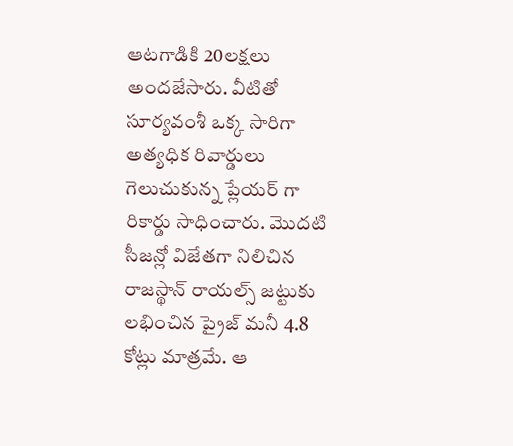ఆటగాడికి 20లక్షలు అందజేసారు. వీటితో సూర్యవంశీ ఒక్క సారిగా అత్యధిక రివార్డులు గెలుచుకున్న ప్లేయర్ గా రికార్డు సాధించారు. మొదటి సీజన్లో విజేతగా నిలిచిన రాజస్థాన్ రాయల్స్ జట్టుకు లభించిన ప్రైజ్ మనీ 4.8 కోట్లు మాత్రమే. ఆ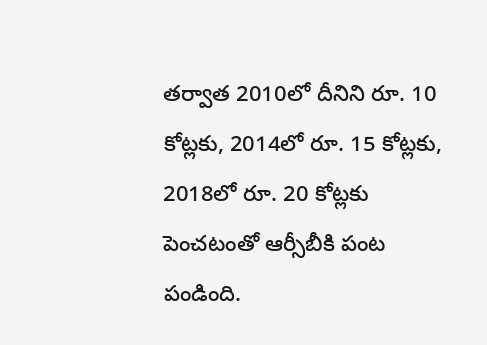తర్వాత 2010లో దీనిని రూ. 10 కోట్లకు, 2014లో రూ. 15 కోట్లకు, 2018లో రూ. 20 కోట్లకు పెంచటంతో ఆర్సీబీకి పంట పండింది.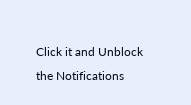Click it and Unblock the Notifications